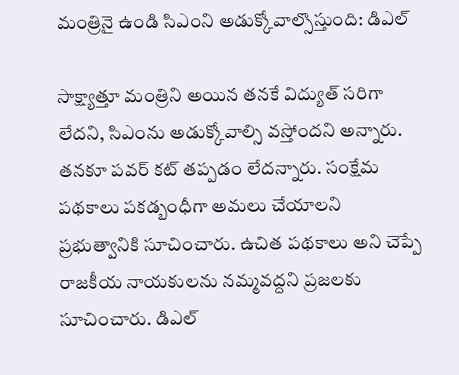మంత్రినై ఉండి సిఎంని అడుక్కోవాల్సొస్తుంది: డిఎల్

సాక్ష్యాత్తూ మంత్రిని అయిన తనకే విద్యుత్ సరిగా లేదని, సిఎంను అడుక్కోవాల్సి వస్తోందని అన్నారు. తనకూ పవర్ కట్ తప్పడం లేదన్నారు. సంక్షేమ పథకాలు పకడ్బంధీగా అమలు చేయాలని ప్రభుత్వానికి సూచించారు. ఉచిత పథకాలు అని చెప్పే రాజకీయ నాయకులను నమ్మవద్దని ప్రజలకు సూచించారు. డిఎల్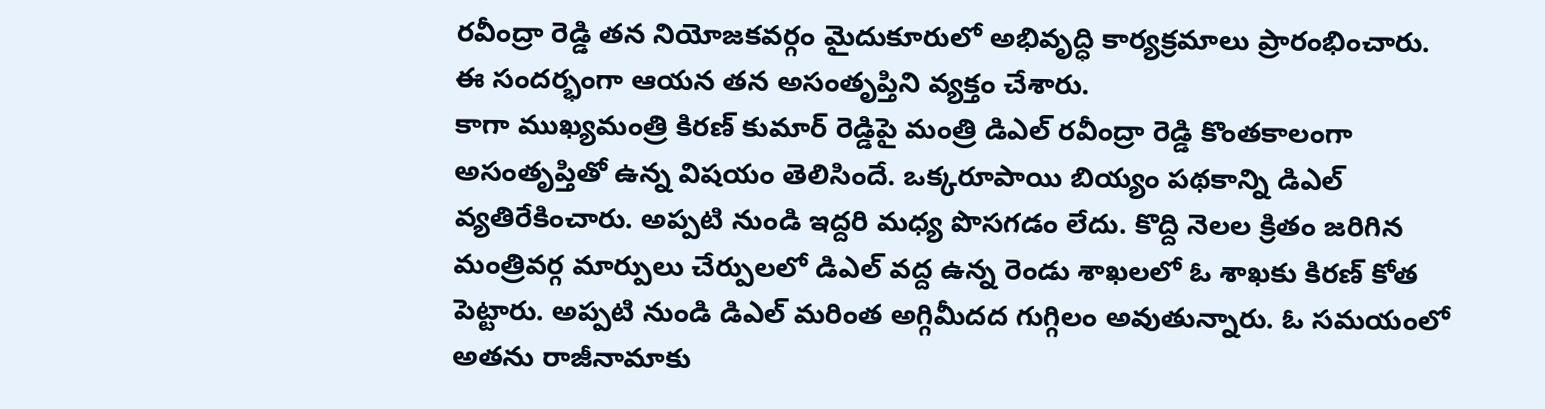రవీంద్రా రెడ్డి తన నియోజకవర్గం మైదుకూరులో అభివృద్ధి కార్యక్రమాలు ప్రారంభించారు. ఈ సందర్భంగా ఆయన తన అసంతృప్తిని వ్యక్తం చేశారు.
కాగా ముఖ్యమంత్రి కిరణ్ కుమార్ రెడ్డిపై మంత్రి డిఎల్ రవీంద్రా రెడ్డి కొంతకాలంగా అసంతృప్తితో ఉన్న విషయం తెలిసిందే. ఒక్కరూపాయి బియ్యం పథకాన్ని డిఎల్ వ్యతిరేకించారు. అప్పటి నుండి ఇద్దరి మధ్య పొసగడం లేదు. కొద్ది నెలల క్రితం జరిగిన మంత్రివర్గ మార్పులు చేర్పులలో డిఎల్ వద్ద ఉన్న రెండు శాఖలలో ఓ శాఖకు కిరణ్ కోత పెట్టారు. అప్పటి నుండి డిఎల్ మరింత అగ్గిమీదద గుగ్గిలం అవుతున్నారు. ఓ సమయంలో అతను రాజీనామాకు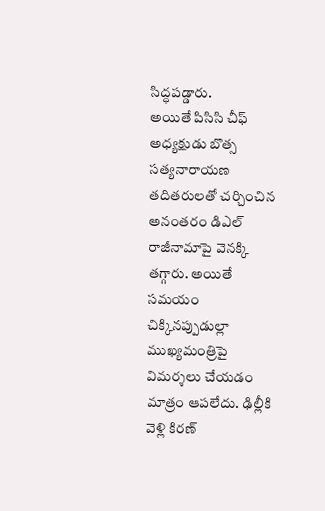సిద్ధపడ్డారు.
అయితే పిసిసి చీఫ్ అధ్యక్షుడు బొత్స సత్యనారాయణ తదితరులతో చర్చించిన అనంతరం డిఎల్ రాజీనామాపై వెనక్కి తగ్గారు. అయితే సమయం చిక్కినప్పుడుల్లా ముఖ్యమంత్రిపై విమర్శలు చేయడం మాత్రం ఆపలేదు. ఢిల్లీకి వెళ్లి కిరణ్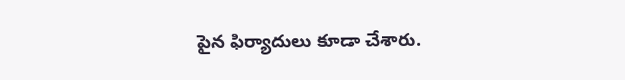పైన ఫిర్యాదులు కూడా చేశారు.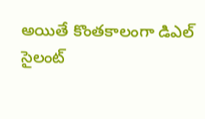అయితే కొంతకాలంగా డిఎల్ సైలంట్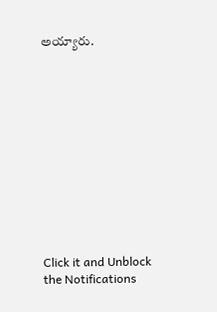అయ్యారు.












Click it and Unblock the Notifications